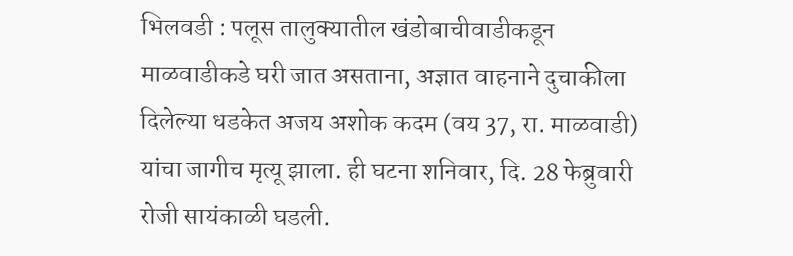भिलवडी : पलूस तालुक्यातील खंडोबाचीवाडीकडून माळवाडीकडे घरी जात असताना, अज्ञात वाहनाने दुचाकीला दिलेल्या धडकेत अजय अशोक कदम (वय 37, रा. माळवाडी) यांचा जागीच मृत्यू झाला. ही घटना शनिवार, दि. 28 फेब्रुवारी रोजी सायंकाळी घडली.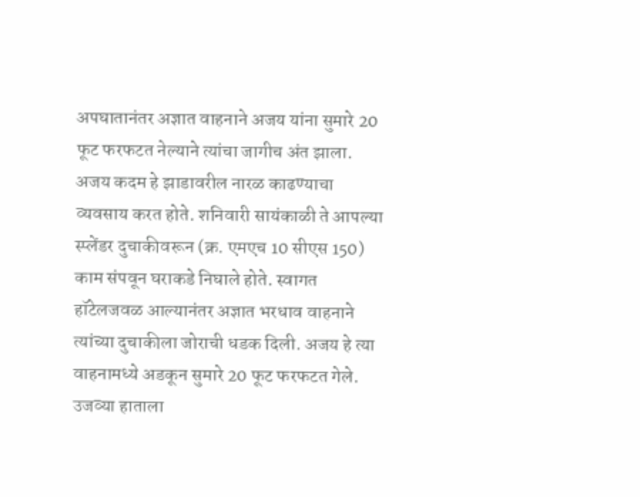अपघातानंतर अज्ञात वाहनाने अजय यांना सुमारे 20 फूट फरफटत नेल्याने त्यांचा जागीच अंत झाला.
अजय कदम हे झाडावरील नारळ काढण्याचा व्यवसाय करत होते. शनिवारी सायंकाळी ते आपल्या स्प्लेंडर दुचाकीवरून (क्र. एमएच 10 सीएस 150) काम संपवून घराकडे निघाले होते. स्वागत हॉटेलजवळ आल्यानंतर अज्ञात भरधाव वाहनाने त्यांच्या दुचाकीला जोराची धडक दिली. अजय हे त्या वाहनामध्ये अडकून सुमारे 20 फूट फरफटत गेले. उजव्या हाताला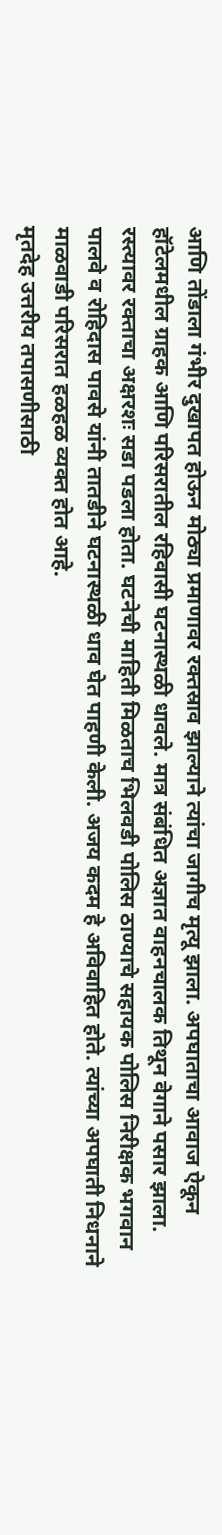आणि तोंडाला गंभीर दुखापत होऊन मोठ्या प्रमाणावर रक्तस्राव झाल्याने त्यांचा जागीच मृत्यू झाला. अपघाताचा आवाज ऐकून हॉटेलमधील ग्राहक आणि परिसरातील रहिवासी घटनास्थळी धावले. मात्र संबंधित अज्ञात वाहनचालक तिथून वेगाने पसार झाला. रस्त्यावर रक्ताचा अक्षरशः सडा पडला होता. घटनेची माहिती मिळताच भिलवडी पोलिस ठाण्याचे सहायक पोलिस निरीक्षक भगवान पालवे व रोहिदास पावसे यांनी तातडीने घटनास्थळी धाव घेत पाहणी केली. अजय कदम हे अविवाहित होते. त्यांच्या अपघाती निधनाने माळवाडी परिसरात हळहळ व्यक्त होत आहे.
मृतदेह उत्तरीय तपासणीसाठी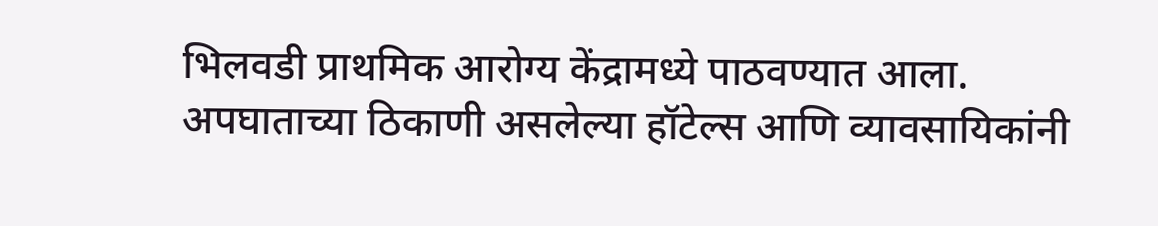भिलवडी प्राथमिक आरोग्य केंद्रामध्ये पाठवण्यात आला. अपघाताच्या ठिकाणी असलेल्या हॉटेल्स आणि व्यावसायिकांनी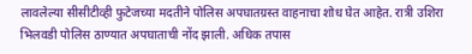लावलेल्या सीसीटीव्ही फुटेजच्या मदतीने पोलिस अपघातग्रस्त वाहनाचा शोध घेत आहेत. रात्री उशिरा भिलवडी पोलिस ठाण्यात अपघाताची नोंद झाली. अधिक तपास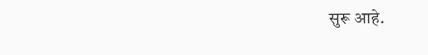सुरू आहे.